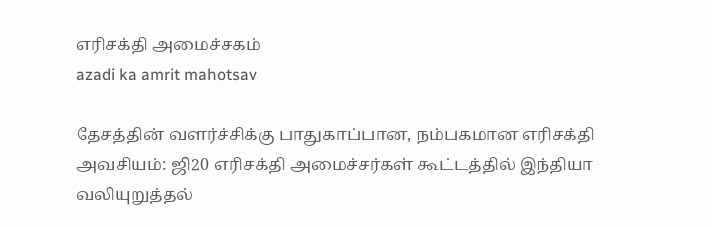எரிசக்தி அமைச்சகம்
azadi ka amrit mahotsav

தேசத்தின் வளர்ச்சிக்கு பாதுகாப்பான, நம்பகமான எரிசக்தி அவசியம்: ஜி20 எரிசக்தி அமைச்சர்கள் கூட்டத்தில் இந்தியா வலியுறுத்தல்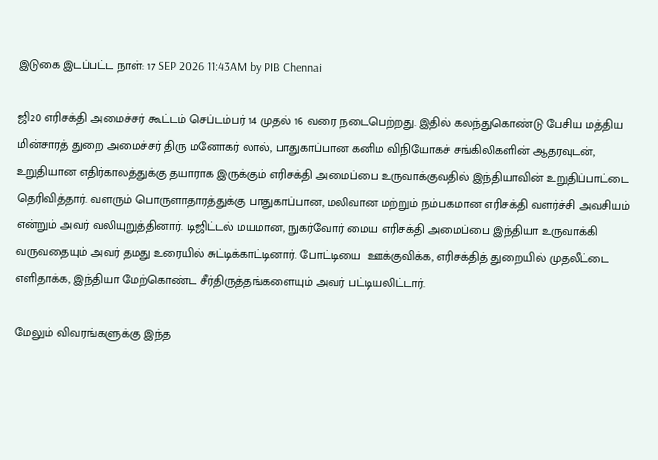இடுகை இடப்பட்ட நாள்: 17 SEP 2026 11:43AM by PIB Chennai

ஜி20 எரிசக்தி அமைச்சர் கூட்டம் செப்டம்பர் 14 முதல் 16 வரை நடைபெற்றது. இதில் கலந்துகொண்டு பேசிய மத்திய மின்சாரத் துறை அமைச்சர் திரு மனோகர் லால், பாதுகாப்பான கனிம விநியோகச் சங்கிலிகளின் ஆதரவுடன், உறுதியான எதிர்காலத்துக்கு தயாராக இருக்கும் எரிசக்தி அமைப்பை உருவாக்குவதில் இந்தியாவின் உறுதிப்பாட்டை தெரிவித்தார். வளரும் பொருளாதாரத்துக்கு பாதுகாப்பான, மலிவான மற்றும் நம்பகமான எரிசக்தி வளர்ச்சி அவசியம் என்றும் அவர் வலியுறுத்தினார். டிஜிட்டல் மயமான, நுகர்வோர் மைய எரிசக்தி அமைப்பை இந்தியா உருவாக்கி வருவதையும் அவர் தமது உரையில் சுட்டிக்காட்டினார். போட்டியை  ஊக்குவிக்க, எரிசக்தித் துறையில் முதலீட்டை எளிதாக்க, இந்தியா மேற்கொண்ட சீர்திருத்தங்களையும் அவர் பட்டியலிட்டார்.

மேலும் விவரங்களுக்கு இந்த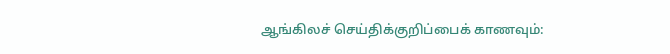ஆங்கிலச் செய்திக்குறிப்பைக் காணவும்: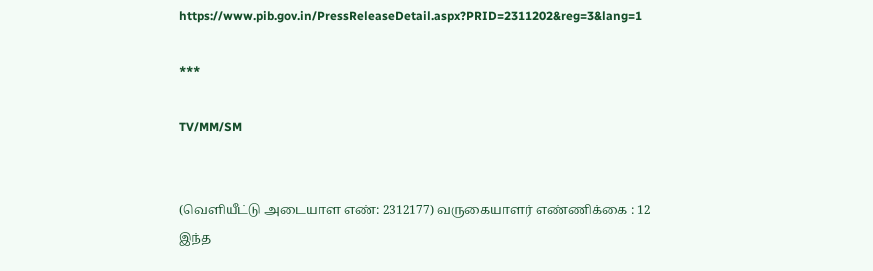https://www.pib.gov.in/PressReleaseDetail.aspx?PRID=2311202&reg=3&lang=1

***

TV/MM/SM


(வெளியீட்டு அடையாள எண்: 2312177) வருகையாளர் எண்ணிக்கை : 12
இந்த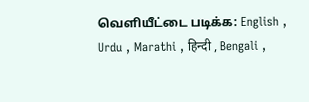வெளியீட்டை படிக்க: English , Urdu , Marathi , हिन्दी , Bengali ,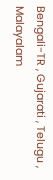Bengali-TR , Gujarati , Telugu , Malayalam